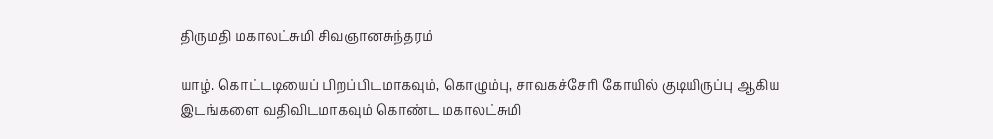திருமதி மகாலட்சுமி சிவஞானசுந்தரம்

யாழ். கொட்டடியைப் பிறப்பிடமாகவும், கொழும்பு, சாவகச்சேரி கோயில் குடியிருப்பு ஆகிய இடங்களை வதிவிடமாகவும் கொண்ட மகாலட்சுமி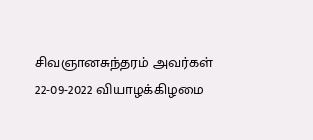சிவஞானசுந்தரம் அவர்கள் 22-09-2022 வியாழக்கிழமை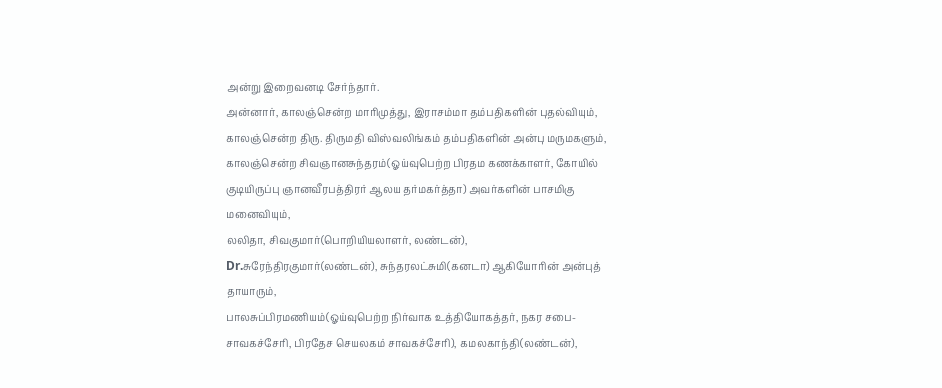அன்று இறைவனடி சேர்ந்தார்.
அன்னார், காலஞ்சென்ற மாரிமுத்து, இராசம்மா தம்பதிகளின் புதல்வியும், காலஞ்சென்ற திரு. திருமதி விஸ்வலிங்கம் தம்பதிகளின் அன்பு மருமகளும்,
காலஞ்சென்ற சிவஞானசுந்தரம்(ஓய்வுபெற்ற பிரதம கணக்காளர், கோயில் குடியிருப்பு ஞானவீரபத்திரர் ஆலய தர்மகர்த்தா) அவர்களின் பாசமிகு மனைவியும்,
லலிதா, சிவகுமார்(பொறியியலாளர், லண்டன்), Dr.சுரேந்திரகுமார்(லண்டன்), சுந்தரலட்சுமி(கனடா) ஆகியோரின் அன்புத் தாயாரும்,
பாலசுப்பிரமணியம்(ஓய்வுபெற்ற நிர்வாக உத்தியோகத்தர், நகர சபை- சாவகச்சேரி, பிரதேச செயலகம் சாவகச்சேரி), கமலகாந்தி(லண்டன்),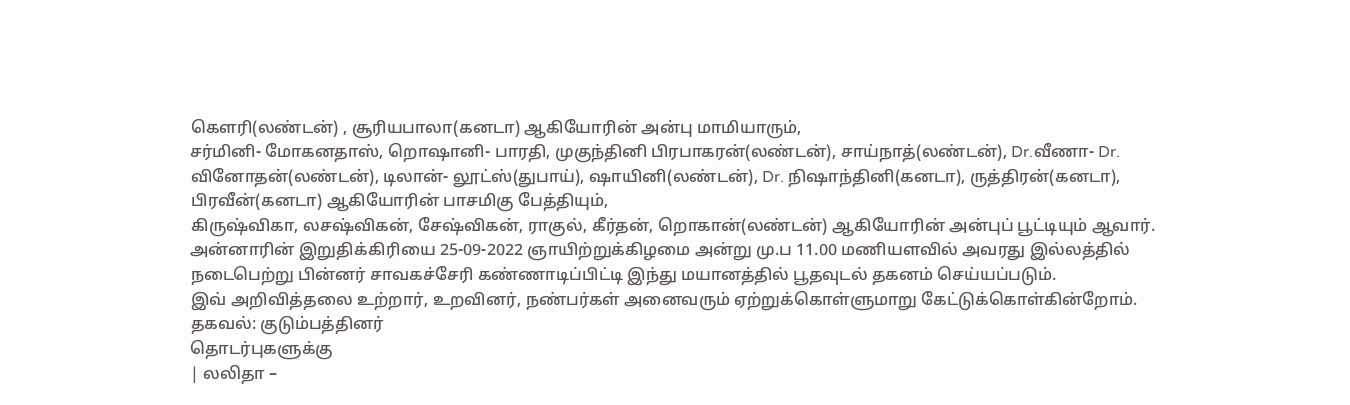கௌரி(லண்டன்) , சூரியபாலா(கனடா) ஆகியோரின் அன்பு மாமியாரும்,
சர்மினி- மோகனதாஸ், றொஷானி- பாரதி, முகுந்தினி பிரபாகரன்(லண்டன்), சாய்நாத்(லண்டன்), Dr.வீணா- Dr. வினோதன்(லண்டன்), டிலான்- லூட்ஸ்(துபாய்), ஷாயினி(லண்டன்), Dr. நிஷாந்தினி(கனடா), ருத்திரன்(கனடா), பிரவீன்(கனடா) ஆகியோரின் பாசமிகு பேத்தியும்,
கிருஷ்விகா, லசஷ்விகன், சேஷ்விகன், ராகுல், கீர்தன், றொகான்(லண்டன்) ஆகியோரின் அன்புப் பூட்டியும் ஆவார்.
அன்னாரின் இறுதிக்கிரியை 25-09-2022 ஞாயிற்றுக்கிழமை அன்று மு.ப 11.00 மணியளவில் அவரது இல்லத்தில் நடைபெற்று பின்னர் சாவகச்சேரி கண்ணாடிப்பிட்டி இந்து மயானத்தில் பூதவுடல் தகனம் செய்யப்படும்.
இவ் அறிவித்தலை உற்றார், உறவினர், நண்பர்கள் அனைவரும் ஏற்றுக்கொள்ளுமாறு கேட்டுக்கொள்கின்றோம்.
தகவல்: குடும்பத்தினர்
தொடர்புகளுக்கு
| லலிதா –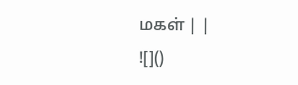மகள் | |
![]()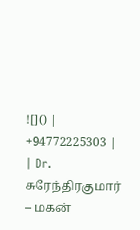![]() | +94772225303 |
| Dr. சுரேந்திரகுமார் – மகன்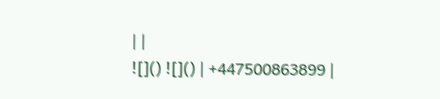| |
![]() ![]() | +447500863899 |